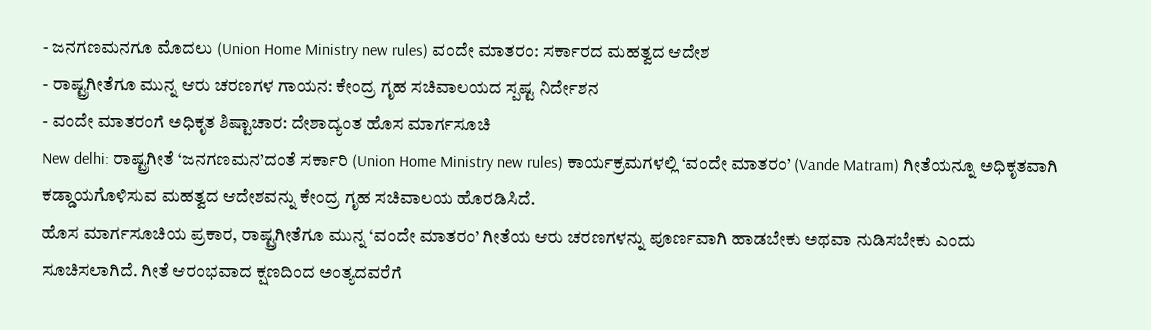- ಜನಗಣಮನಗೂ ಮೊದಲು (Union Home Ministry new rules) ವಂದೇ ಮಾತರಂ: ಸರ್ಕಾರದ ಮಹತ್ವದ ಆದೇಶ
- ರಾಷ್ಟ್ರಗೀತೆಗೂ ಮುನ್ನ ಆರು ಚರಣಗಳ ಗಾಯನ: ಕೇಂದ್ರ ಗೃಹ ಸಚಿವಾಲಯದ ಸ್ಪಷ್ಟ ನಿರ್ದೇಶನ
- ವಂದೇ ಮಾತರಂಗೆ ಅಧಿಕೃತ ಶಿಷ್ಟಾಚಾರ: ದೇಶಾದ್ಯಂತ ಹೊಸ ಮಾರ್ಗಸೂಚಿ
New delhi: ರಾಷ್ಟ್ರಗೀತೆ ‘ಜನಗಣಮನ’ದಂತೆ ಸರ್ಕಾರಿ (Union Home Ministry new rules) ಕಾರ್ಯಕ್ರಮಗಳಲ್ಲಿ ‘ವಂದೇ ಮಾತರಂ’ (Vande Matram) ಗೀತೆಯನ್ನೂ ಅಧಿಕೃತವಾಗಿ ಕಡ್ಡಾಯಗೊಳಿಸುವ ಮಹತ್ವದ ಆದೇಶವನ್ನು ಕೇಂದ್ರ ಗೃಹ ಸಚಿವಾಲಯ ಹೊರಡಿಸಿದೆ.
ಹೊಸ ಮಾರ್ಗಸೂಚಿಯ ಪ್ರಕಾರ, ರಾಷ್ಟ್ರಗೀತೆಗೂ ಮುನ್ನ ‘ವಂದೇ ಮಾತರಂ’ ಗೀತೆಯ ಆರು ಚರಣಗಳನ್ನು ಪೂರ್ಣವಾಗಿ ಹಾಡಬೇಕು ಅಥವಾ ನುಡಿಸಬೇಕು ಎಂದು ಸೂಚಿಸಲಾಗಿದೆ. ಗೀತೆ ಆರಂಭವಾದ ಕ್ಷಣದಿಂದ ಅಂತ್ಯದವರೆಗೆ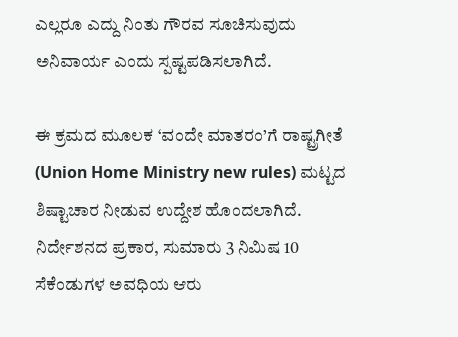ಎಲ್ಲರೂ ಎದ್ದು ನಿಂತು ಗೌರವ ಸೂಚಿಸುವುದು ಅನಿವಾರ್ಯ ಎಂದು ಸ್ಪಷ್ಟಪಡಿಸಲಾಗಿದೆ.

ಈ ಕ್ರಮದ ಮೂಲಕ ‘ವಂದೇ ಮಾತರಂ’ಗೆ ರಾಷ್ಟ್ರಗೀತೆ (Union Home Ministry new rules) ಮಟ್ಟದ ಶಿಷ್ಟಾಚಾರ ನೀಡುವ ಉದ್ದೇಶ ಹೊಂದಲಾಗಿದೆ.
ನಿರ್ದೇಶನದ ಪ್ರಕಾರ, ಸುಮಾರು 3 ನಿಮಿಷ 10 ಸೆಕೆಂಡುಗಳ ಅವಧಿಯ ಆರು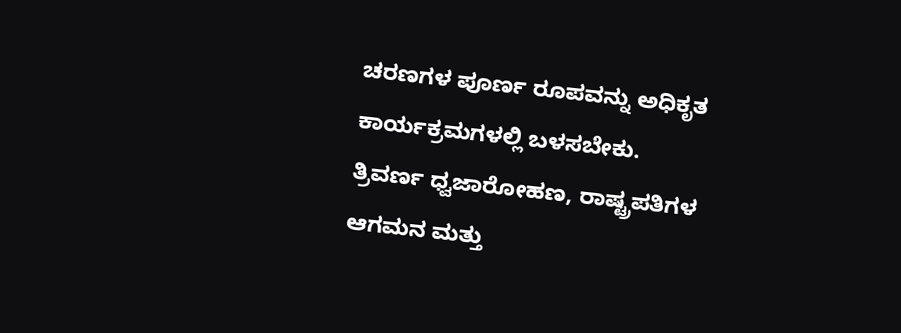ಚರಣಗಳ ಪೂರ್ಣ ರೂಪವನ್ನು ಅಧಿಕೃತ ಕಾರ್ಯಕ್ರಮಗಳಲ್ಲಿ ಬಳಸಬೇಕು.
ತ್ರಿವರ್ಣ ಧ್ವಜಾರೋಹಣ, ರಾಷ್ಟ್ರಪತಿಗಳ ಆಗಮನ ಮತ್ತು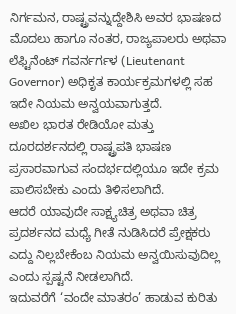ನಿರ್ಗಮನ, ರಾಷ್ಟ್ರವನ್ನುದ್ದೇಶಿಸಿ ಅವರ ಭಾಷಣದ ಮೊದಲು ಹಾಗೂ ನಂತರ, ರಾಜ್ಯಪಾಲರು ಅಥವಾ ಲೆಫ್ಟಿನೆಂಟ್ ಗವರ್ನರ್ಗಳ (Lieutenant Governor) ಅಧಿಕೃತ ಕಾರ್ಯಕ್ರಮಗಳಲ್ಲಿ ಸಹ ಇದೇ ನಿಯಮ ಅನ್ವಯವಾಗುತ್ತದೆ.
ಅಖಿಲ ಭಾರತ ರೇಡಿಯೋ ಮತ್ತು ದೂರದರ್ಶನದಲ್ಲಿ ರಾಷ್ಟ್ರಪತಿ ಭಾಷಣ ಪ್ರಸಾರವಾಗುವ ಸಂದರ್ಭದಲ್ಲಿಯೂ ಇದೇ ಕ್ರಮ ಪಾಲಿಸಬೇಕು ಎಂದು ತಿಳಿಸಲಾಗಿದೆ.
ಆದರೆ ಯಾವುದೇ ಸಾಕ್ಷ್ಯಚಿತ್ರ ಅಥವಾ ಚಿತ್ರ ಪ್ರದರ್ಶನದ ಮಧ್ಯೆ ಗೀತೆ ನುಡಿಸಿದರೆ ಪ್ರೇಕ್ಷಕರು ಎದ್ದು ನಿಲ್ಲಬೇಕೆಂಬ ನಿಯಮ ಅನ್ವಯಿಸುವುದಿಲ್ಲ ಎಂದು ಸ್ಪಷ್ಟನೆ ನೀಡಲಾಗಿದೆ.
ಇದುವರೆಗೆ ‘ವಂದೇ ಮಾತರಂ’ ಹಾಡುವ ಕುರಿತು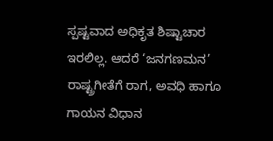ಸ್ಪಷ್ಟವಾದ ಅಧಿಕೃತ ಶಿಷ್ಟಾಚಾರ ಇರಲಿಲ್ಲ. ಆದರೆ ‘ಜನಗಣಮನ’ ರಾಷ್ಟ್ರಗೀತೆಗೆ ರಾಗ, ಅವಧಿ ಹಾಗೂ ಗಾಯನ ವಿಧಾನ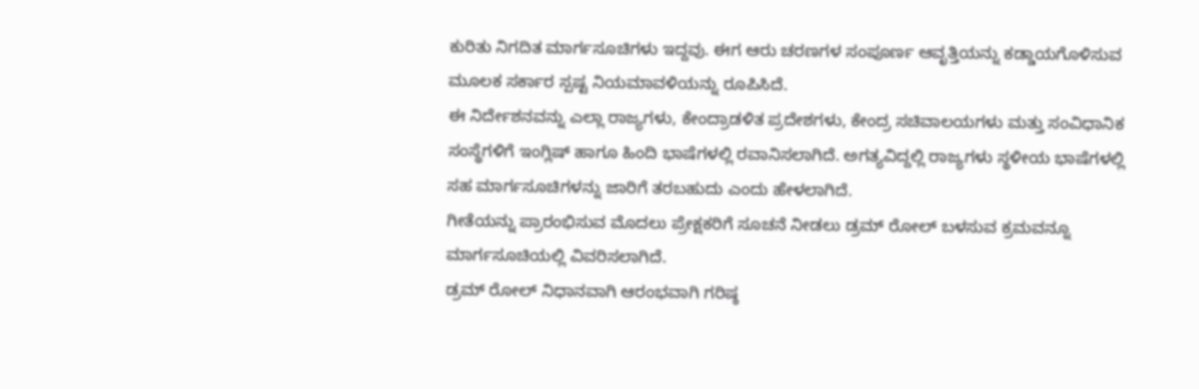ಕುರಿತು ನಿಗದಿತ ಮಾರ್ಗಸೂಚಿಗಳು ಇದ್ದವು. ಈಗ ಆರು ಚರಣಗಳ ಸಂಪೂರ್ಣ ಆವೃತ್ತಿಯನ್ನು ಕಡ್ಡಾಯಗೊಳಿಸುವ ಮೂಲಕ ಸರ್ಕಾರ ಸ್ಪಷ್ಟ ನಿಯಮಾವಳಿಯನ್ನು ರೂಪಿಸಿದೆ.
ಈ ನಿರ್ದೇಶನವನ್ನು ಎಲ್ಲಾ ರಾಜ್ಯಗಳು, ಕೇಂದ್ರಾಡಳಿತ ಪ್ರದೇಶಗಳು, ಕೇಂದ್ರ ಸಚಿವಾಲಯಗಳು ಮತ್ತು ಸಂವಿಧಾನಿಕ ಸಂಸ್ಥೆಗಳಿಗೆ ಇಂಗ್ಲಿಷ್ ಹಾಗೂ ಹಿಂದಿ ಭಾಷೆಗಳಲ್ಲಿ ರವಾನಿಸಲಾಗಿದೆ. ಅಗತ್ಯವಿದ್ದಲ್ಲಿ ರಾಜ್ಯಗಳು ಸ್ಥಳೀಯ ಭಾಷೆಗಳಲ್ಲಿ ಸಹ ಮಾರ್ಗಸೂಚಿಗಳನ್ನು ಜಾರಿಗೆ ತರಬಹುದು ಎಂದು ಹೇಳಲಾಗಿದೆ.
ಗೀತೆಯನ್ನು ಪ್ರಾರಂಭಿಸುವ ಮೊದಲು ಪ್ರೇಕ್ಷಕರಿಗೆ ಸೂಚನೆ ನೀಡಲು ಡ್ರಮ್ ರೋಲ್ ಬಳಸುವ ಕ್ರಮವನ್ನೂ ಮಾರ್ಗಸೂಚಿಯಲ್ಲಿ ವಿವರಿಸಲಾಗಿದೆ.
ಡ್ರಮ್ ರೋಲ್ ನಿಧಾನವಾಗಿ ಆರಂಭವಾಗಿ ಗರಿಷ್ಠ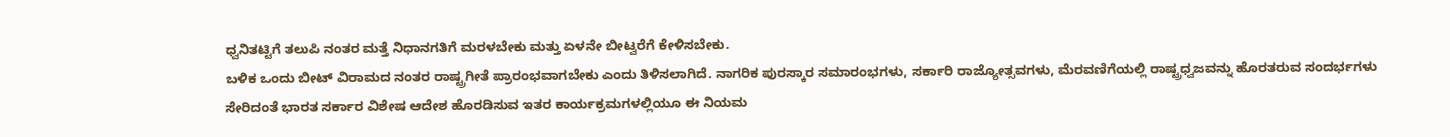ಧ್ವನಿತಟ್ಟಿಗೆ ತಲುಪಿ ನಂತರ ಮತ್ತೆ ನಿಧಾನಗತಿಗೆ ಮರಳಬೇಕು ಮತ್ತು ಏಳನೇ ಬೀಟ್ವರೆಗೆ ಕೇಳಿಸಬೇಕು.
ಬಳಿಕ ಒಂದು ಬೀಟ್ ವಿರಾಮದ ನಂತರ ರಾಷ್ಟ್ರಗೀತೆ ಪ್ರಾರಂಭವಾಗಬೇಕು ಎಂದು ತಿಳಿಸಲಾಗಿದೆ. ನಾಗರಿಕ ಪುರಸ್ಕಾರ ಸಮಾರಂಭಗಳು, ಸರ್ಕಾರಿ ರಾಜ್ಯೋತ್ಸವಗಳು, ಮೆರವಣಿಗೆಯಲ್ಲಿ ರಾಷ್ಟ್ರಧ್ವಜವನ್ನು ಹೊರತರುವ ಸಂದರ್ಭಗಳು ಸೇರಿದಂತೆ ಭಾರತ ಸರ್ಕಾರ ವಿಶೇಷ ಆದೇಶ ಹೊರಡಿಸುವ ಇತರ ಕಾರ್ಯಕ್ರಮಗಳಲ್ಲಿಯೂ ಈ ನಿಯಮ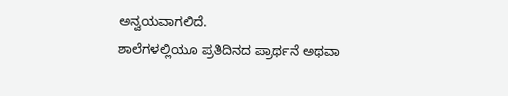ಅನ್ವಯವಾಗಲಿದೆ.
ಶಾಲೆಗಳಲ್ಲಿಯೂ ಪ್ರತಿದಿನದ ಪ್ರಾರ್ಥನೆ ಅಥವಾ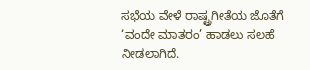ಸಭೆಯ ವೇಳೆ ರಾಷ್ಟ್ರಗೀತೆಯ ಜೊತೆಗೆ ‘ವಂದೇ ಮಾತರಂ’ ಹಾಡಲು ಸಲಹೆ ನೀಡಲಾಗಿದೆ.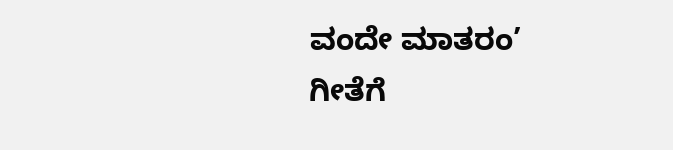ವಂದೇ ಮಾತರಂ’ ಗೀತೆಗೆ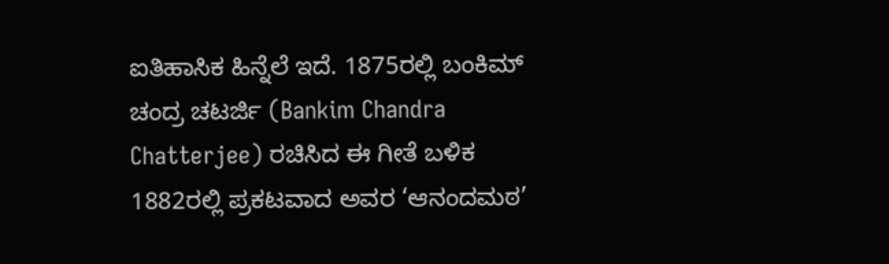ಐತಿಹಾಸಿಕ ಹಿನ್ನೆಲೆ ಇದೆ. 1875ರಲ್ಲಿ ಬಂಕಿಮ್ ಚಂದ್ರ ಚಟರ್ಜಿ (Bankim Chandra Chatterjee) ರಚಿಸಿದ ಈ ಗೀತೆ ಬಳಿಕ 1882ರಲ್ಲಿ ಪ್ರಕಟವಾದ ಅವರ ‘ಆನಂದಮಠ’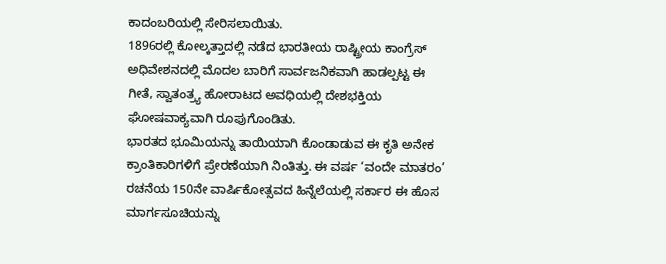ಕಾದಂಬರಿಯಲ್ಲಿ ಸೇರಿಸಲಾಯಿತು.
1896ರಲ್ಲಿ ಕೋಲ್ಕತ್ತಾದಲ್ಲಿ ನಡೆದ ಭಾರತೀಯ ರಾಷ್ಟ್ರೀಯ ಕಾಂಗ್ರೆಸ್ ಅಧಿವೇಶನದಲ್ಲಿ ಮೊದಲ ಬಾರಿಗೆ ಸಾರ್ವಜನಿಕವಾಗಿ ಹಾಡಲ್ಪಟ್ಟ ಈ ಗೀತೆ, ಸ್ವಾತಂತ್ರ್ಯ ಹೋರಾಟದ ಅವಧಿಯಲ್ಲಿ ದೇಶಭಕ್ತಿಯ ಘೋಷವಾಕ್ಯವಾಗಿ ರೂಪುಗೊಂಡಿತು.
ಭಾರತದ ಭೂಮಿಯನ್ನು ತಾಯಿಯಾಗಿ ಕೊಂಡಾಡುವ ಈ ಕೃತಿ ಅನೇಕ ಕ್ರಾಂತಿಕಾರಿಗಳಿಗೆ ಪ್ರೇರಣೆಯಾಗಿ ನಿಂತಿತ್ತು. ಈ ವರ್ಷ ‘ವಂದೇ ಮಾತರಂ’ ರಚನೆಯ 150ನೇ ವಾರ್ಷಿಕೋತ್ಸವದ ಹಿನ್ನೆಲೆಯಲ್ಲಿ ಸರ್ಕಾರ ಈ ಹೊಸ ಮಾರ್ಗಸೂಚಿಯನ್ನು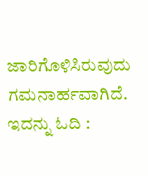ಜಾರಿಗೊಳಿಸಿರುವುದು ಗಮನಾರ್ಹವಾಗಿದೆ.
ಇದನ್ನು ಓದಿ :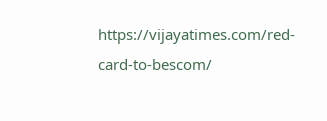https://vijayatimes.com/red-card-to-bescom/